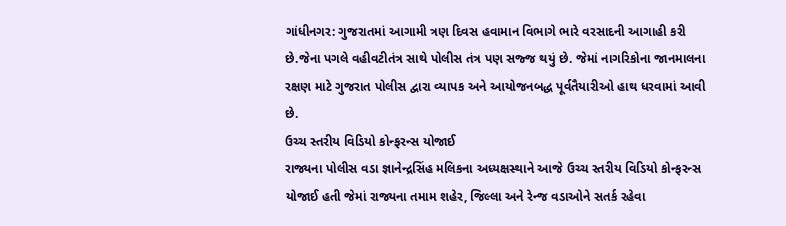ગાંધીનગર: ગુજરાતમાં આગામી ત્રણ દિવસ હવામાન વિભાગે ભારે વરસાદની આગાહી કરી છે.જેના પગલે વહીવટીતંત્ર સાથે પોલીસ તંત્ર પણ સજ્જ થયું છે. જેમાં નાગરિકોના જાનમાલના રક્ષણ માટે ગુજરાત પોલીસ દ્વારા વ્યાપક અને આયોજનબદ્ધ પૂર્વતૈયારીઓ હાથ ધરવામાં આવી છે.
ઉચ્ચ સ્તરીય વિડિયો કોન્ફરન્સ યોજાઈ
રાજ્યના પોલીસ વડા જ્ઞાનેન્દ્રસિંહ મલિકના અધ્યક્ષસ્થાને આજે ઉચ્ચ સ્તરીય વિડિયો કોન્ફરન્સ યોજાઈ હતી જેમાં રાજ્યના તમામ શહેર, જિલ્લા અને રેન્જ વડાઓને સતર્ક રહેવા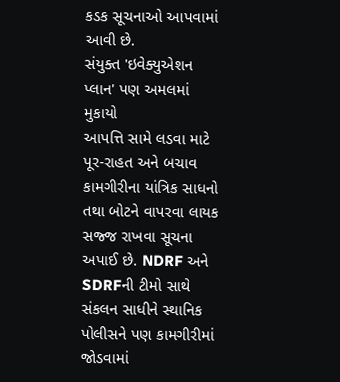કડક સૂચનાઓ આપવામાં આવી છે.
સંયુક્ત 'ઇવેક્યુએશન પ્લાન' પણ અમલમાં મુકાયો
આપત્તિ સામે લડવા માટે પૂર-રાહત અને બચાવ કામગીરીના યાંત્રિક સાધનો તથા બોટને વાપરવા લાયક સજ્જ રાખવા સૂચના અપાઈ છે. NDRF અને SDRFની ટીમો સાથે સંકલન સાધીને સ્થાનિક પોલીસને પણ કામગીરીમાં જોડવામાં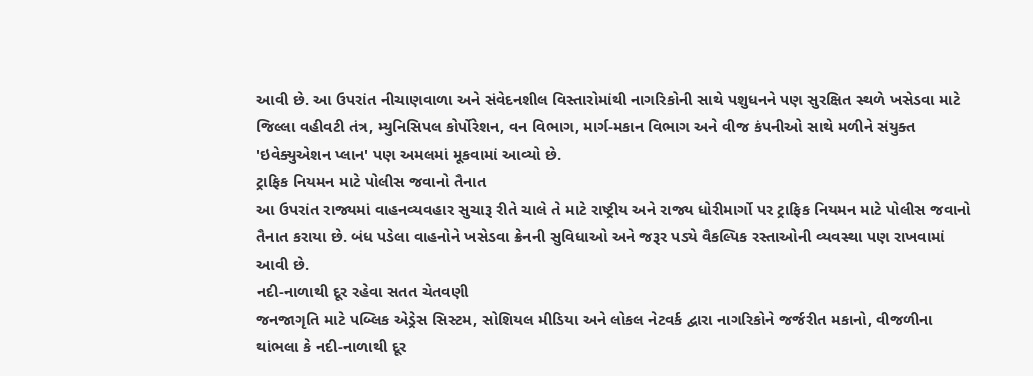આવી છે. આ ઉપરાંત નીચાણવાળા અને સંવેદનશીલ વિસ્તારોમાંથી નાગરિકોની સાથે પશુધનને પણ સુરક્ષિત સ્થળે ખસેડવા માટે જિલ્લા વહીવટી તંત્ર, મ્યુનિસિપલ કોર્પોરેશન, વન વિભાગ, માર્ગ-મકાન વિભાગ અને વીજ કંપનીઓ સાથે મળીને સંયુક્ત 'ઇવેક્યુએશન પ્લાન' પણ અમલમાં મૂકવામાં આવ્યો છે.
ટ્રાફિક નિયમન માટે પોલીસ જવાનો તૈનાત
આ ઉપરાંત રાજ્યમાં વાહનવ્યવહાર સુચારૂ રીતે ચાલે તે માટે રાષ્ટ્રીય અને રાજ્ય ધોરીમાર્ગો પર ટ્રાફિક નિયમન માટે પોલીસ જવાનો તૈનાત કરાયા છે. બંધ પડેલા વાહનોને ખસેડવા ક્રેનની સુવિધાઓ અને જરૂર પડ્યે વૈકલ્પિક રસ્તાઓની વ્યવસ્થા પણ રાખવામાં આવી છે.
નદી-નાળાથી દૂર રહેવા સતત ચેતવણી
જનજાગૃતિ માટે પબ્લિક એડ્રેસ સિસ્ટમ, સોશિયલ મીડિયા અને લોકલ નેટવર્ક દ્વારા નાગરિકોને જર્જરીત મકાનો, વીજળીના થાંભલા કે નદી-નાળાથી દૂર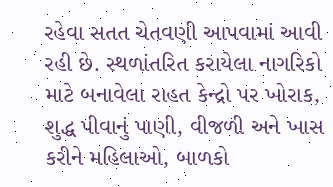રહેવા સતત ચેતવણી આપવામાં આવી રહી છે. સ્થળાંતરિત કરાયેલા નાગરિકો માટે બનાવેલા રાહત કેન્દ્રો પર ખોરાક, શુદ્ધ પીવાનું પાણી, વીજળી અને ખાસ કરીને મહિલાઓ, બાળકો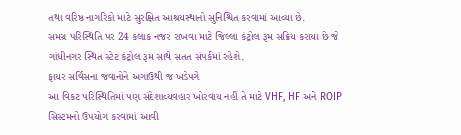તથા વરિષ્ઠ નાગરિકો માટે સુરક્ષિત આશ્રયસ્થાનો સુનિશ્ચિત કરવામાં આવ્યા છે.
સમગ્ર પરિસ્થિતિ પર 24 કલાક નજર રાખવા માટે જિલ્લા કંટ્રોલ રૂમ સક્રિય કરાયા છે જે ગાંધીનગર સ્થિત સ્ટેટ કંટ્રોલ રૂમ સાથે સતત સંપર્કમાં રહેશે.
ફાયર સર્વિસના જવાનોને અગાઉથી જ ખડેપગે
આ વિકટ પરિસ્થિતિમાં પણ સંદેશાવ્યવહાર ખોરવાય નહીં તે માટે VHF, HF અને ROIP સિસ્ટમનો ઉપયોગ કરવામાં આવી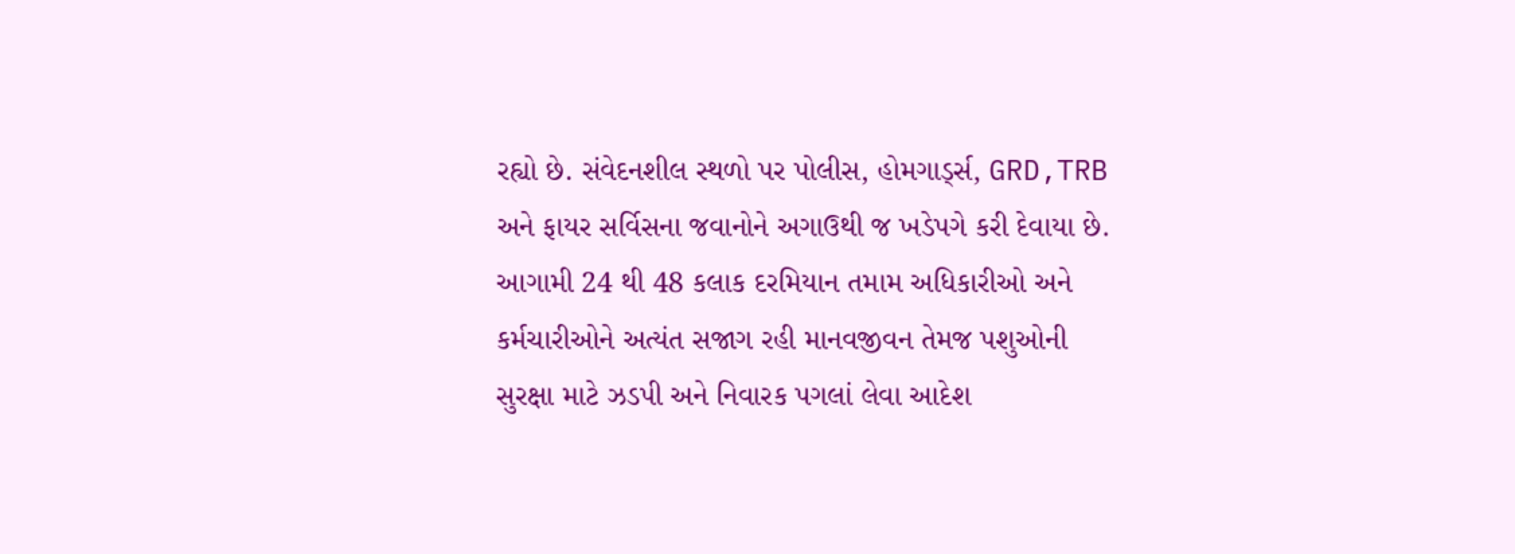રહ્યો છે. સંવેદનશીલ સ્થળો પર પોલીસ, હોમગાર્ડ્સ, GRD,TRB અને ફાયર સર્વિસના જવાનોને અગાઉથી જ ખડેપગે કરી દેવાયા છે. આગામી 24 થી 48 કલાક દરમિયાન તમામ અધિકારીઓ અને કર્મચારીઓને અત્યંત સજાગ રહી માનવજીવન તેમજ પશુઓની સુરક્ષા માટે ઝડપી અને નિવારક પગલાં લેવા આદેશ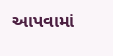આપવામાં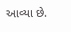આવ્યા છે.